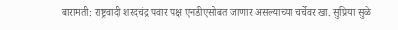बारामती: राष्ट्रवादी शरदचंद्र पवार पक्ष एनडीएसोबत जाणार असल्याच्या चर्चेवर खा. सुप्रिया सुळे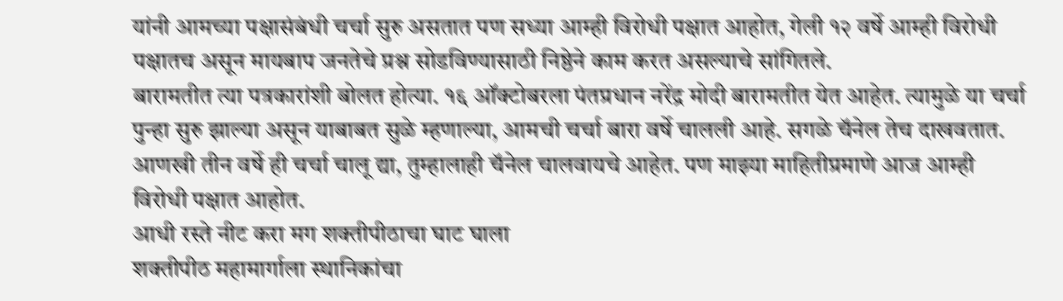यांनी आमच्या पक्षासंबंधी चर्चा सुरु असतात पण सध्या आम्ही विरोधी पक्षात आहोत, गेली १२ वर्षे आम्ही विरोधी पक्षातच असून मायबाप जनतेचे प्रश्न सोडविण्यासाठी निष्ठेने काम करत असल्याचे सांगितले.
बारामतीत त्या पत्रकारांशी बोलत होत्या. १६ ऑक्टोबरला पंतप्रधान नरेंद्र मोदी बारामतीत येत आहेत. त्यामुळे या चर्चा पुन्हा सुरु झाल्या असून याबाबत सुळे म्हणाल्या, आमची चर्चा बारा वर्षे चालली आहे. सगळे चॅनेल तेच दाखवतात. आणखी तीन वर्षे ही चर्चा चालू द्या, तुम्हालाही चॅनेल चालवायचे आहेत. पण माझ्या माहितीप्रमाणे आज आम्ही विरोधी पक्षात आहोत.
आधी रस्ते नीट करा मग शक्तीपीठाचा घाट घाला
शक्तीपीठ महामार्गाला स्थानिकांचा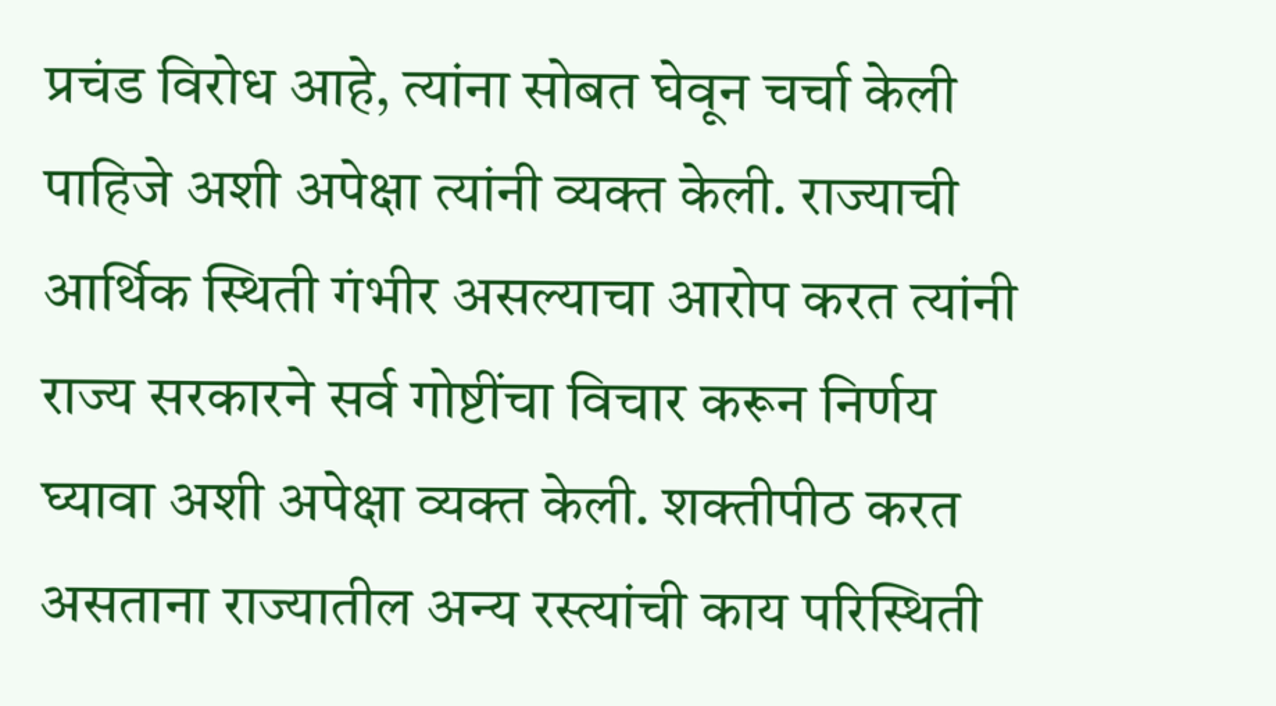प्रचंड विरोध आहे, त्यांना सोबत घेवून चर्चा केली पाहिजे अशी अपेक्षा त्यांनी व्यक्त केली. राज्याची आर्थिक स्थिती गंभीर असल्याचा आरोप करत त्यांनी राज्य सरकारने सर्व गोष्टींचा विचार करून निर्णय घ्यावा अशी अपेक्षा व्यक्त केली. शक्तीपीठ करत असताना राज्यातील अन्य रस्त्यांची काय परिस्थिती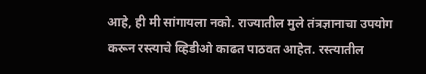आहे, ही मी सांगायला नको. राज्यातील मुले तंत्रज्ञानाचा उपयोग करून रस्त्याचे व्हिडीओ काढत पाठवत आहेत. रस्त्यातील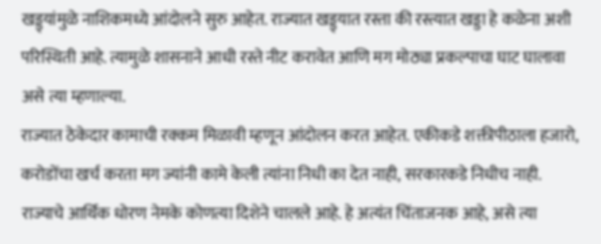खड्ड्यांमुळे नाशिकमध्ये आंदोलने सुरु आहेत. राज्यात खड्ड्यात रस्ता की रस्त्यात खड्डा हे कळेना अशी परिस्थिती आहे. त्यामुळे शासनाने आधी रस्ते नीट करावेत आणि मग मोठ्या प्रकल्पाचा घाट घालावा असे त्या म्हणाल्या.
राज्यात ठेकेदार कामाची रक्कम मिळावी म्हणून आंदोलन करत आहेत. एकीकडे शक्तीपीठाला हजारो, करोडोंचा खर्च करता मग ज्यांनी कामे केली त्यांना निधी का देत नाही, सरकारकडे निधीच नाही. राज्याचे आर्थिक धोरण नेमके कोणत्या दिशेने चालले आहे. हे अत्यंत चिंताजनक आहे, असे त्या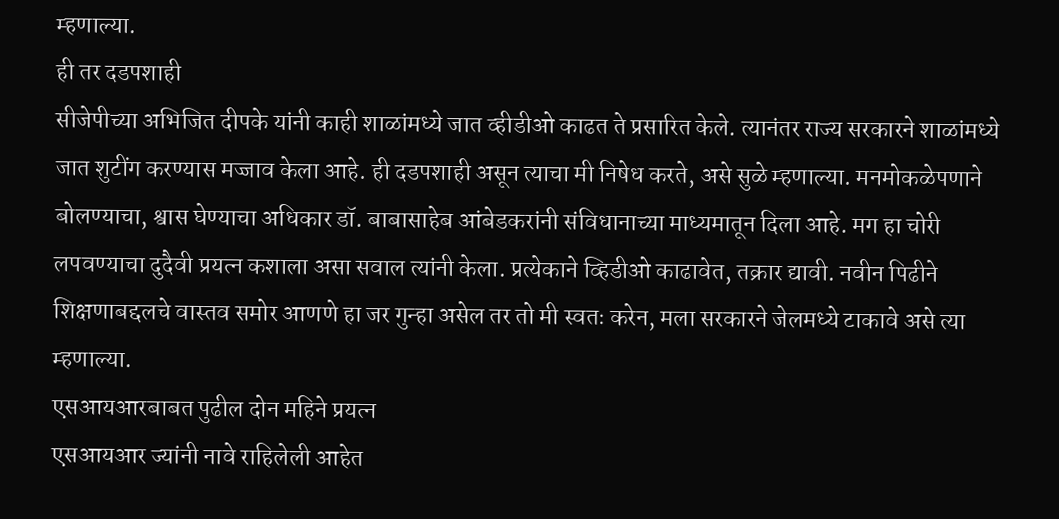म्हणाल्या.
ही तर दडपशाही
सीजेपीच्या अभिजित दीपके यांनी काही शाळांमध्ये जात व्हीडीओ काढत ते प्रसारित केले. त्यानंतर राज्य सरकारने शाळांमध्ये जात शुटींग करण्यास मज्जाव केला आहे. ही दडपशाही असून त्याचा मी निषेध करते, असे सुळे म्हणाल्या. मनमोकळेपणाने बोलण्याचा, श्वास घेण्याचा अधिकार डॉ. बाबासाहेब आंबेडकरांनी संविधानाच्या माध्यमातून दिला आहे. मग हा चोरी लपवण्याचा दुदैवी प्रयत्न कशाला असा सवाल त्यांनी केला. प्रत्येकाने व्हिडीओ काढावेत, तक्रार द्यावी. नवीन पिढीने शिक्षणाबद्दलचे वास्तव समोर आणणे हा जर गुन्हा असेल तर तो मी स्वतः करेन, मला सरकारने जेलमध्ये टाकावे असे त्या म्हणाल्या.
एसआयआरबाबत पुढील दोन महिने प्रयत्न
एसआयआर ज्यांनी नावे राहिलेली आहेत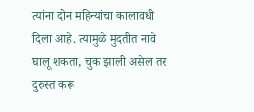त्यांना दोन महिन्यांचा कालावधी दिला आहे. त्यामुळे मुदतीत नावे घालू शकता, चुक झाली असेल तर दुरुस्त करू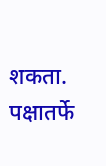शकता. पक्षातर्फे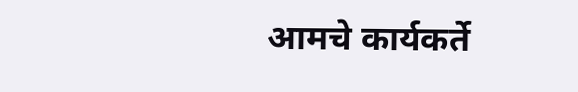आमचे कार्यकर्ते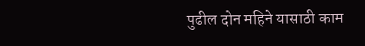पुढील दोन महिने यासाठी काम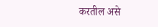करतील असे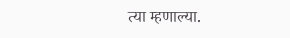त्या म्हणाल्या.